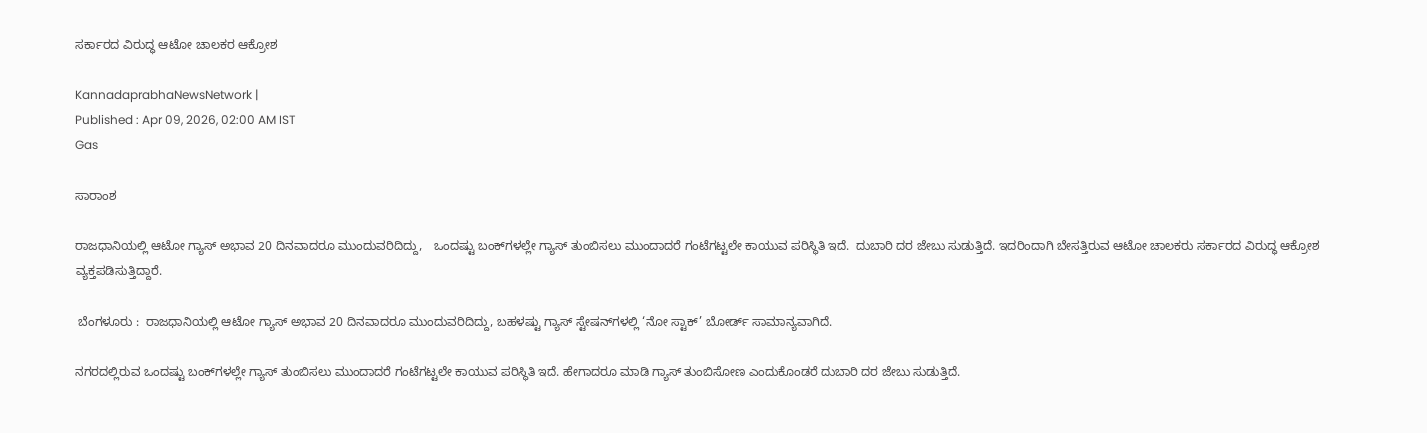ಸರ್ಕಾರದ ವಿರುದ್ಧ ಆಟೋ ಚಾಲಕರ ಆಕ್ರೋಶ

KannadaprabhaNewsNetwork |
Published : Apr 09, 2026, 02:00 AM IST
Gas

ಸಾರಾಂಶ

ರಾಜಧಾನಿಯಲ್ಲಿ ಆಟೋ ಗ್ಯಾಸ್‌ ಅಭಾವ 20 ದಿನವಾದರೂ ಮುಂದುವರಿದಿದ್ದು,   ಒಂದಷ್ಟು ಬಂಕ್‌ಗಳಲ್ಲೇ ಗ್ಯಾಸ್‌ ತುಂಬಿಸಲು ಮುಂದಾದರೆ ಗಂಟೆಗಟ್ಟಲೇ ಕಾಯುವ ಪರಿಸ್ಥಿತಿ ಇದೆ.  ದುಬಾರಿ ದರ ಜೇಬು ಸುಡುತ್ತಿದೆ. ಇದರಿಂದಾಗಿ ಬೇಸತ್ತಿರುವ ಆಟೋ ಚಾಲಕರು ಸರ್ಕಾರದ ವಿರುದ್ಧ ಆಕ್ರೋಶ ವ್ಯಕ್ತಪಡಿಸುತ್ತಿದ್ದಾರೆ.

 ಬೆಂಗಳೂರು :  ರಾಜಧಾನಿಯಲ್ಲಿ ಆಟೋ ಗ್ಯಾಸ್‌ ಅಭಾವ 20 ದಿನವಾದರೂ ಮುಂದುವರಿದಿದ್ದು, ಬಹಳಷ್ಟು ಗ್ಯಾಸ್‌ ಸ್ಟೇಷನ್‌ಗಳಲ್ಲಿ ‘ನೋ ಸ್ಟಾಕ್‌’ ಬೋರ್ಡ್‌ ಸಾಮಾನ್ಯವಾಗಿದೆ.

ನಗರದಲ್ಲಿರುವ ಒಂದಷ್ಟು ಬಂಕ್‌ಗಳಲ್ಲೇ ಗ್ಯಾಸ್‌ ತುಂಬಿಸಲು ಮುಂದಾದರೆ ಗಂಟೆಗಟ್ಟಲೇ ಕಾಯುವ ಪರಿಸ್ಥಿತಿ ಇದೆ. ಹೇಗಾದರೂ ಮಾಡಿ ಗ್ಯಾಸ್‌ ತುಂಬಿಸೋಣ ಎಂದುಕೊಂಡರೆ ದುಬಾರಿ ದರ ಜೇಬು ಸುಡುತ್ತಿದೆ.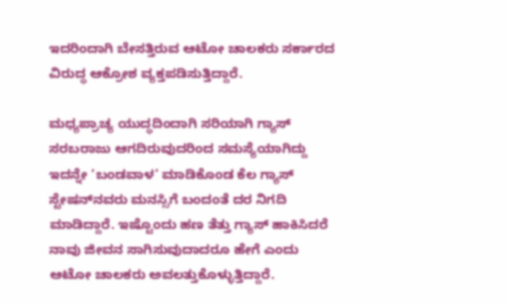ಇದರಿಂದಾಗಿ ಬೇಸತ್ತಿರುವ ಆಟೋ ಚಾಲಕರು ಸರ್ಕಾರದ ವಿರುದ್ಧ ಆಕ್ರೋಶ ವ್ಯಕ್ತಪಡಿಸುತ್ತಿದ್ದಾರೆ.

ಮಧ್ಯಪ್ರಾಚ್ಯ ಯುದ್ಧದಿಂದಾಗಿ ಸರಿಯಾಗಿ ಗ್ಯಾಸ್‌ ಸರಬರಾಜು ಆಗದಿರುವುದರಿಂದ ಸಮಸ್ಯೆಯಾಗಿದ್ದು ಇದನ್ನೇ ‘ಬಂಡವಾಳ’ ಮಾಡಿಕೊಂಡ ಕೆಲ ಗ್ಯಾಸ್‌ ಸ್ಟೇಷನ್‌ನವರು ಮನಸ್ಸಿಗೆ ಬಂದಂತೆ ದರ ನಿಗದಿ ಮಾಡಿದ್ದಾರೆ. ಇಷ್ಟೊಂದು ಹಣ ತೆತ್ತು ಗ್ಯಾಸ್‌ ಹಾಕಿಸಿದರೆ ನಾವು ಜೀವನ ಸಾಗಿಸುವುದಾದರೂ ಹೇಗೆ ಎಂದು ಆಟೋ ಚಾಲಕರು ಅವಲತ್ತುಕೊಳ್ಳುತ್ತಿದ್ದಾರೆ.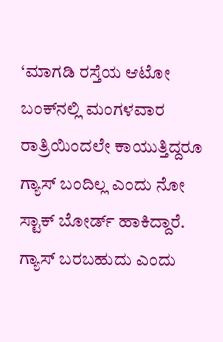‘ಮಾಗಡಿ ರಸ್ತೆಯ ಆಟೋ ಬಂಕ್‌ನಲ್ಲಿ ಮಂಗಳವಾರ ರಾತ್ರಿಯಿಂದಲೇ ಕಾಯುತ್ತಿದ್ದರೂ ಗ್ಯಾಸ್‌ ಬಂದಿಲ್ಲ ಎಂದು ನೋ ಸ್ಟಾಕ್‌ ಬೋರ್ಡ್‌ ಹಾಕಿದ್ದಾರೆ. ಗ್ಯಾಸ್‌ ಬರಬಹುದು ಎಂದು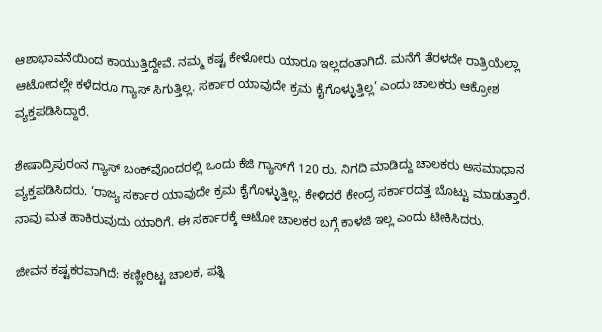ಆಶಾಭಾವನೆಯಿಂದ ಕಾಯುತ್ತಿದ್ದೇವೆ. ನಮ್ಮ ಕಷ್ಟ ಕೇಳೋರು ಯಾರೂ ಇಲ್ಲದಂತಾಗಿದೆ. ಮನೆಗೆ ತೆರಳದೇ ರಾತ್ರಿಯೆಲ್ಲಾ ಆಟೋದಲ್ಲೇ ಕಳೆದರೂ ಗ್ಯಾಸ್‌ ಸಿಗುತ್ತಿಲ್ಲ. ಸರ್ಕಾರ ಯಾವುದೇ ಕ್ರಮ ಕೈಗೊಳ್ಳುತ್ತಿಲ್ಲ’ ಎಂದು ಚಾಲಕರು ಆಕ್ರೋಶ ವ್ಯಕ್ತಪಡಿಸಿದ್ದಾರೆ.

ಶೇಷಾದ್ರಿಪುರಂನ ಗ್ಯಾಸ್‌ ಬಂಕ್‌ವೊಂದರಲ್ಲಿ ಒಂದು ಕೆಜಿ ಗ್ಯಾಸ್‌ಗೆ 120 ರು. ನಿಗದಿ ಮಾಡಿದ್ದು ಚಾಲಕರು ಅಸಮಾಧಾನ ವ್ಯಕ್ತಪಡಿಸಿದರು. ‘ರಾಜ್ಯ ಸರ್ಕಾರ ಯಾವುದೇ ಕ್ರಮ ಕೈಗೊಳ್ಳುತ್ತಿಲ್ಲ. ಕೇಳಿದರೆ ಕೇಂದ್ರ ಸರ್ಕಾರದತ್ತ ಬೊಟ್ಟು ಮಾಡುತ್ತಾರೆ. ನಾವು ಮತ ಹಾಕಿರುವುದು ಯಾರಿಗೆ. ಈ ಸರ್ಕಾರಕ್ಕೆ ಆಟೋ ಚಾಲಕರ ಬಗ್ಗೆ ಕಾಳಜಿ ಇಲ್ಲ ಎಂದು ಟೀಕಿಸಿದರು.

ಜೀವನ ಕಷ್ಟಕರವಾಗಿದೆ: ಕಣ್ಣೀರಿಟ್ಟ ಚಾಲಕ, ಪತ್ನಿ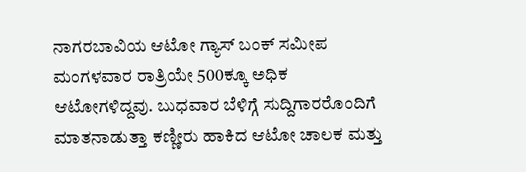ನಾಗರಬಾವಿಯ ಆಟೋ ಗ್ಯಾಸ್‌ ಬಂಕ್‌ ಸಮೀಪ ಮಂಗಳವಾರ ರಾತ್ರಿಯೇ 500ಕ್ಕೂ ಅಧಿಕ ಆಟೋಗಳಿದ್ದವು. ಬುಧವಾರ ಬೆಳಿಗ್ಗೆ ಸುದ್ದಿಗಾರರೊಂದಿಗೆ ಮಾತನಾಡುತ್ತಾ ಕಣ್ಣೀರು ಹಾಕಿದ ಆಟೋ ಚಾಲಕ ಮತ್ತು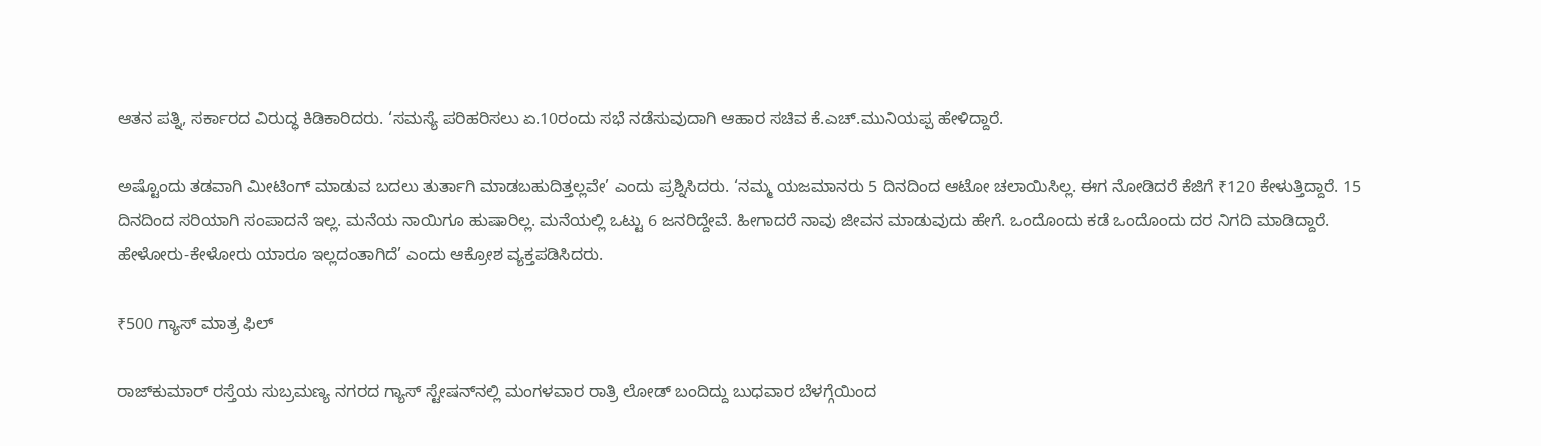ಆತನ ಪತ್ನಿ, ಸರ್ಕಾರದ ವಿರುದ್ಧ ಕಿಡಿಕಾರಿದರು. ‘ಸಮಸ್ಯೆ ಪರಿಹರಿಸಲು ಏ.10ರಂದು ಸಭೆ ನಡೆಸುವುದಾಗಿ ಆಹಾರ ಸಚಿವ ಕೆ.ಎಚ್‌.ಮುನಿಯಪ್ಪ ಹೇಳಿದ್ದಾರೆ.

ಅಷ್ಟೊಂದು ತಡವಾಗಿ ಮೀಟಿಂಗ್‌ ಮಾಡುವ ಬದಲು ತುರ್ತಾಗಿ ಮಾಡಬಹುದಿತ್ತಲ್ಲವೇ’ ಎಂದು ಪ್ರಶ್ನಿಸಿದರು. ‘ನಮ್ಮ ಯಜಮಾನರು 5 ದಿನದಿಂದ ಆಟೋ ಚಲಾಯಿಸಿಲ್ಲ. ಈಗ ನೋಡಿದರೆ ಕೆಜಿಗೆ ₹120 ಕೇಳುತ್ತಿದ್ದಾರೆ. 15 ದಿನದಿಂದ ಸರಿಯಾಗಿ ಸಂಪಾದನೆ ಇಲ್ಲ. ಮನೆಯ ನಾಯಿಗೂ ಹುಷಾರಿಲ್ಲ. ಮನೆಯಲ್ಲಿ ಒಟ್ಟು 6 ಜನರಿದ್ದೇವೆ. ಹೀಗಾದರೆ ನಾವು ಜೀವನ ಮಾಡುವುದು ಹೇಗೆ. ಒಂದೊಂದು ಕಡೆ ಒಂದೊಂದು ದರ ನಿಗದಿ ಮಾಡಿದ್ದಾರೆ. ಹೇಳೋರು-ಕೇಳೋರು ಯಾರೂ ಇಲ್ಲದಂತಾಗಿದೆ’ ಎಂದು ಆಕ್ರೋಶ ವ್ಯಕ್ತಪಡಿಸಿದರು.

₹500 ಗ್ಯಾಸ್‌ ಮಾತ್ರ ಫಿಲ್‌

ರಾಜ್‌ಕುಮಾರ್‌ ರಸ್ತೆಯ ಸುಬ್ರಮಣ್ಯ ನಗರದ ಗ್ಯಾಸ್‌ ಸ್ಟೇಷನ್‌ನಲ್ಲಿ ಮಂಗಳವಾರ ರಾತ್ರಿ ಲೋಡ್‌ ಬಂದಿದ್ದು ಬುಧವಾರ ಬೆಳಗ್ಗೆಯಿಂದ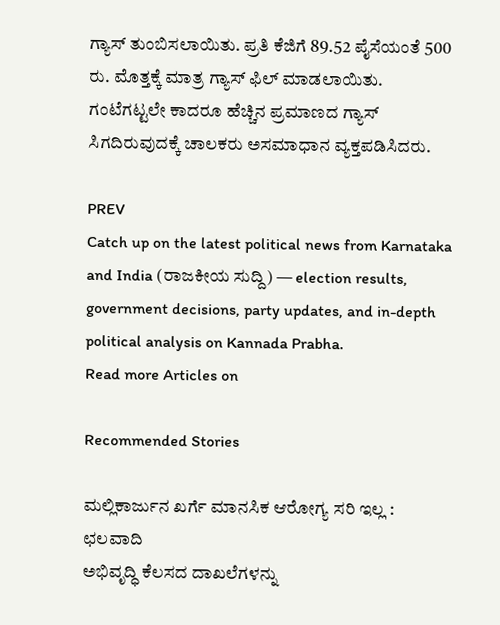ಗ್ಯಾಸ್‌ ತುಂಬಿಸಲಾಯಿತು. ಪ್ರತಿ ಕೆಜಿಗೆ 89.52 ಪೈಸೆಯಂತೆ 500 ರು. ಮೊತ್ತಕ್ಕೆ ಮಾತ್ರ ಗ್ಯಾಸ್‌ ಫಿಲ್‌ ಮಾಡಲಾಯಿತು. ಗಂಟೆಗಟ್ಟಲೇ ಕಾದರೂ ಹೆಚ್ಚಿನ ಪ್ರಮಾಣದ ಗ್ಯಾಸ್‌ ಸಿಗದಿರುವುದಕ್ಕೆ ಚಾಲಕರು ಅಸಮಾಧಾನ ವ್ಯಕ್ತಪಡಿಸಿದರು.

PREV
Catch up on the latest political news from Karnataka and India (ರಾಜಕೀಯ ಸುದ್ದಿ) — election results, government decisions, party updates, and in-depth political analysis on Kannada Prabha.
Read more Articles on

Recommended Stories

ಮಲ್ಲಿಕಾರ್ಜುನ ಖರ್ಗೆ ಮಾನಸಿಕ ಆರೋಗ್ಯ ಸರಿ ಇಲ್ಲ : ಛಲವಾದಿ
ಅಭಿವೃದ್ಧಿ ಕೆಲಸದ ದಾಖಲೆಗಳನ್ನು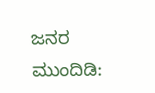ಜನರ ಮುಂದಿಡಿ: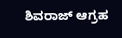ಶಿವರಾಜ್‌ ಆಗ್ರಹ